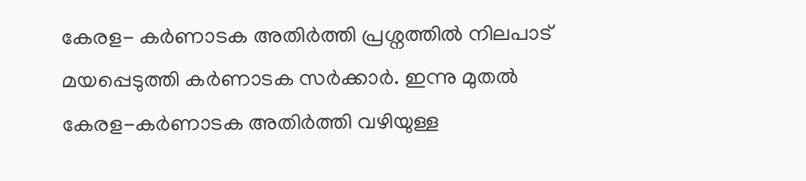കേരള- കർണാടക അതിർത്തി പ്രശ്നത്തിൽ നിലപാട് മയപ്പെടുത്തി കർണാടക സർക്കാർ. ഇന്നു മുതൽ കേരള-കർണാടക അതിർത്തി വഴിയുള്ള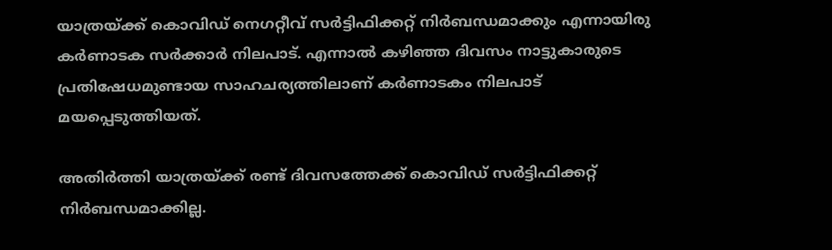യാത്രയ്ക്ക് കൊവിഡ് നെഗറ്റീവ് സർട്ടിഫിക്കറ്റ് നിർബന്ധമാക്കും എന്നായിരു കർണാടക സർക്കാർ നിലപാട്. എന്നാൽ കഴിഞ്ഞ ദിവസം നാട്ടുകാരുടെ പ്രതിഷേധമുണ്ടായ സാഹചര്യത്തിലാണ് കർണാടകം നിലപാട് മയപ്പെടുത്തിയത്.

അതിർത്തി യാത്രയ്ക്ക് രണ്ട് ദിവസത്തേക്ക് കൊവിഡ് സർട്ടിഫിക്കറ്റ് നിർബന്ധമാക്കില്ല.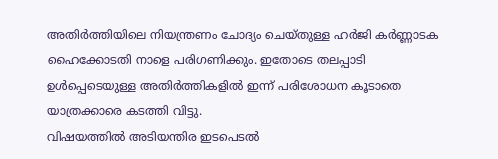അതിർത്തിയിലെ നിയന്ത്രണം ചോദ്യം ചെയ്തുള്ള ഹർജി കർണ്ണാടക ഹൈക്കോടതി നാളെ പരിഗണിക്കും. ഇതോടെ തലപ്പാടി ഉൾപ്പെടെയുള്ള അതിർത്തികളിൽ ഇന്ന് പരിശോധന കൂടാതെ യാത്രക്കാരെ കടത്തി വിട്ടു.
വിഷയത്തിൽ അടിയന്തിര ഇടപെടൽ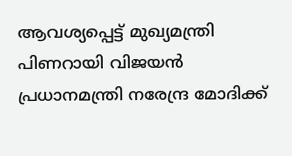ആവശ്യപ്പെട്ട് മുഖ്യമന്ത്രി പിണറായി വിജയൻ പ്രധാനമന്ത്രി നരേന്ദ്ര മോദിക്ക്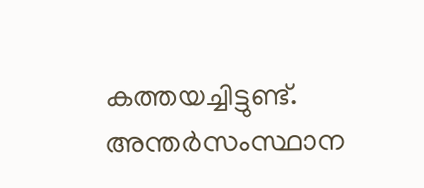കത്തയച്ചിട്ടുണ്ട്. അന്തർസംസ്ഥാന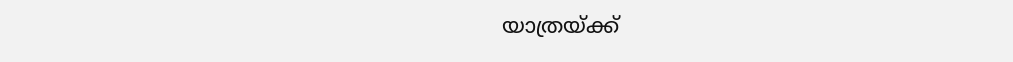യാത്രയ്ക്ക്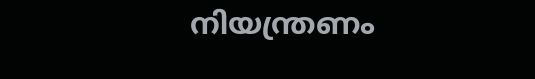നിയന്ത്രണം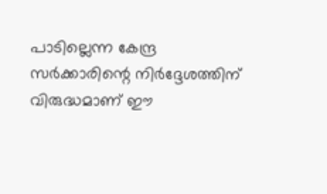പാടില്ലെന്ന കേന്ദ്ര സർക്കാരിന്റെ നിർദ്ദേശത്തിന് വിരുദ്ധമാണ് ഈ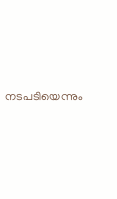നടപടിയെന്നും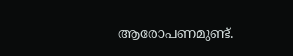ആരോപണമുണ്ട്.